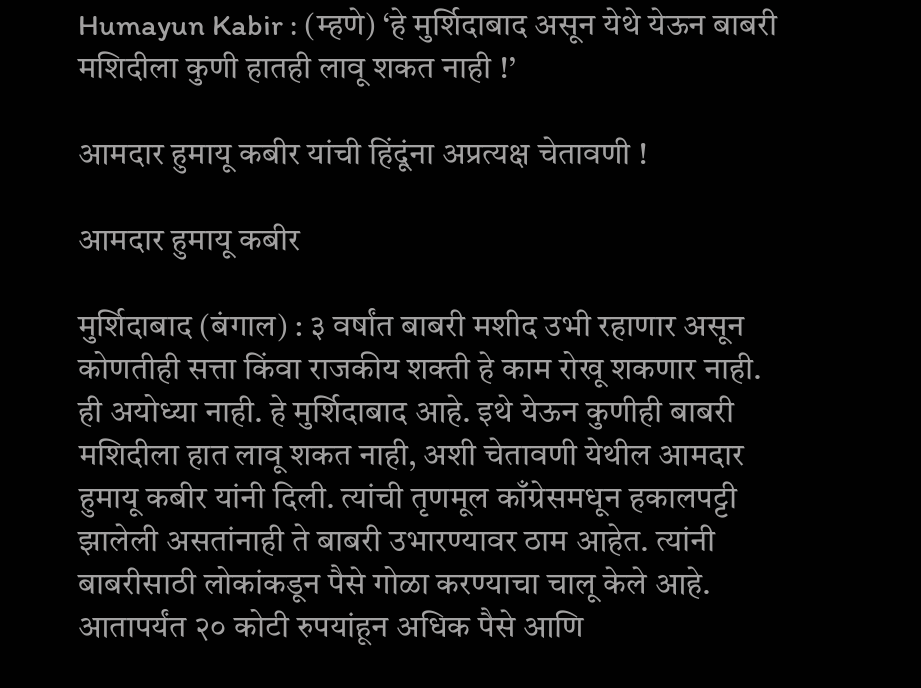Humayun Kabir : (म्हणे) ‘हे मुर्शिदाबाद असून येथे येऊन बाबरी मशिदीला कुणी हातही लावू शकत नाही !’

आमदार हुमायू कबीर यांची हिंदूंना अप्रत्यक्ष चेतावणी !

आमदार हुमायू कबीर

मुर्शिदाबाद (बंगाल) : ३ वर्षांत बाबरी मशीद उभी रहाणार असून कोणतीही सत्ता किंवा राजकीय शक्ती हे काम रोखू शकणार नाही. ही अयोध्या नाही. हे मुर्शिदाबाद आहे. इथे येऊन कुणीही बाबरी मशिदीला हात लावू शकत नाही, अशी चेतावणी येथील आमदार हुमायू कबीर यांनी दिली. त्यांची तृणमूल काँग्रेसमधून हकालपट्टी झालेली असतांनाही ते बाबरी उभारण्यावर ठाम आहेत. त्यांनी बाबरीसाठी लोकांकडून पैसे गोळा करण्याचा चालू केले आहे. आतापर्यंत २० कोटी रुपयांहून अधिक पैसे आणि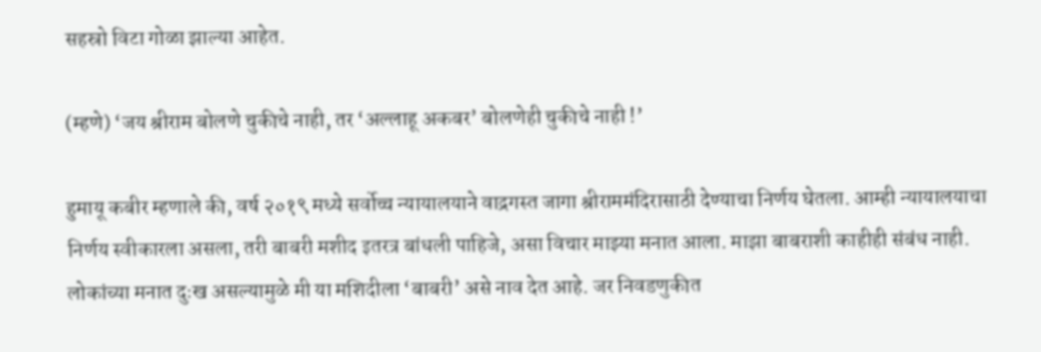सहस्रो विटा गोळा झाल्या आहेत.

(म्हणे) ‘जय श्रीराम बोलणे चुकीचे नाही, तर ‘अल्लाहू अकबर’ बोलणेही चुकीचे नाही !’

हुमायू कबीर म्हणाले की, वर्ष २०१९ मध्ये सर्वोच्च न्यायालयाने वाद्रगस्त जागा श्रीराममंदिरासाठी देण्याचा निर्णय घेतला. आम्ही न्यायालयाचा निर्णय स्वीकारला असला, तरी बाबरी मशीद इतरत्र बांधली पाहिजे, असा विचार माझ्या मनात आला. माझा बाबराशी काहीही संबंध नाही. लोकांच्या मनात दुःख असल्यामुळे मी या मशिदीला ‘बाबरी’ असे नाव देत आहे. जर निवडणुकीत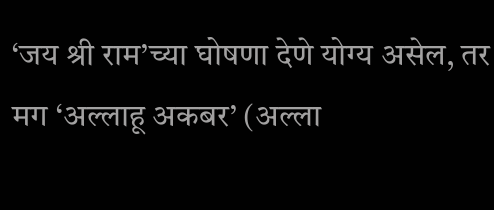‘जय श्री राम’च्या घोषणा देणे योग्य असेल, तर मग ‘अल्लाहू अकबर’ (अल्ला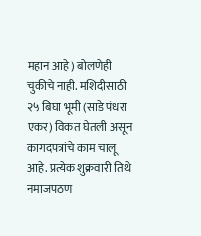महान आहे) बोलणेही चुकीचे नाही. मशिदीसाठी २५ बिघा भूमी (साडे पंधरा एकर) विकत घेतली असून कागदपत्रांचे काम चालू आहे. प्रत्येक शुक्रवारी तिथे नमाजपठण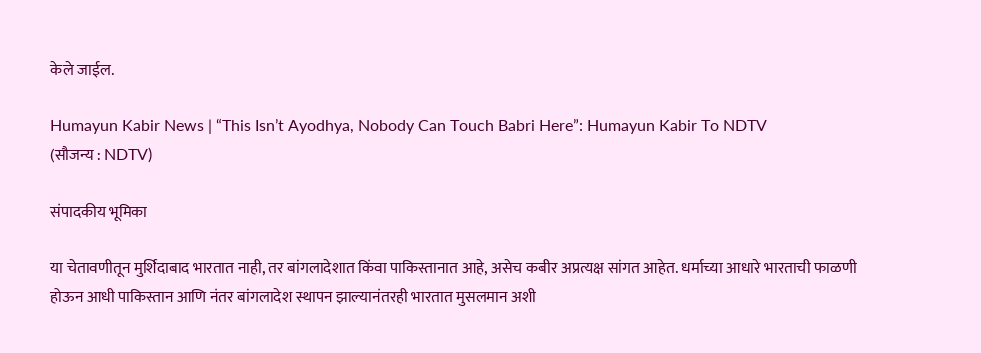केले जाईल.

Humayun Kabir News | “This Isn’t Ayodhya, Nobody Can Touch Babri Here”: Humayun Kabir To NDTV
(सौजन्य : NDTV)

संपादकीय भूमिका

या चेतावणीतून मुर्शिदाबाद भारतात नाही, तर बांगलादेशात किंवा पाकिस्तानात आहे, असेच कबीर अप्रत्यक्ष सांगत आहेत. धर्माच्या आधारे भारताची फाळणी होऊन आधी पाकिस्तान आणि नंतर बांगलादेश स्थापन झाल्यानंतरही भारतात मुसलमान अशी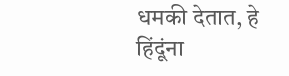धमकी देतात, हे हिंदूंना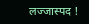लज्जास्पद !